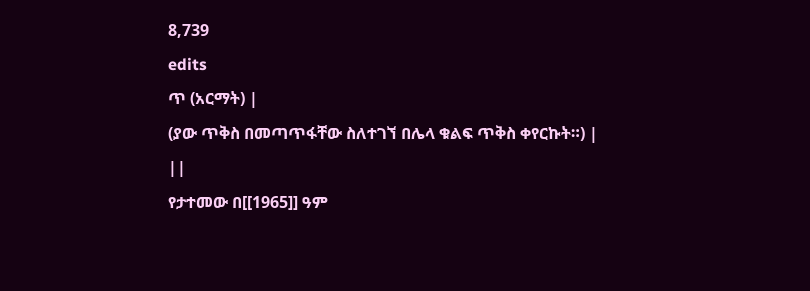8,739
edits
ጥ (አርማት) |
(ያው ጥቅስ በመጣጥፋቸው ስለተገኘ በሌላ ቁልፍ ጥቅስ ቀየርኩት።) |
||
የታተመው በ[[1965]] ዓም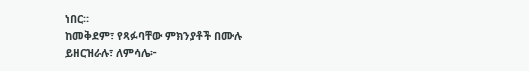ነበር።
ከመቅደም፣ የጻፉባቸው ምክንያቶች በሙሉ ይዘርዝራሉ፣ ለምሳሌ፦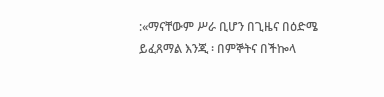:«ማናቸውም ሥራ ቢሆን በጊዜና በዕድሜ ይፈጸማል እንጂ ፡ በምኞትና በችኰላ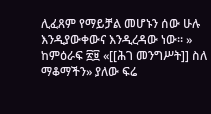ሊፈጸም የማይቻል መሆኑን ሰው ሁሉ እንዲያውቀውና እንዲረዳው ነው። »
ከምዕራፍ ፳፱ «[[ሕገ መንግሥት]] ስለ ማቆማችን» ያለው ፍሬ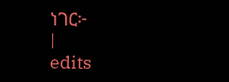ነገር፦
|
edits